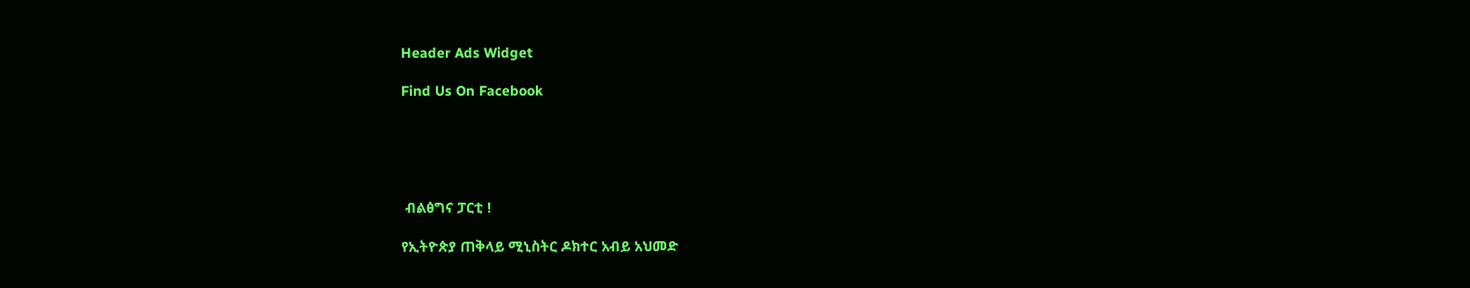Header Ads Widget

Find Us On Facebook





 ብልፅግና ፓርቲ !

የኢትዮጵያ ጠቅላይ ሚኒስትር ዶክተር አብይ አህመድ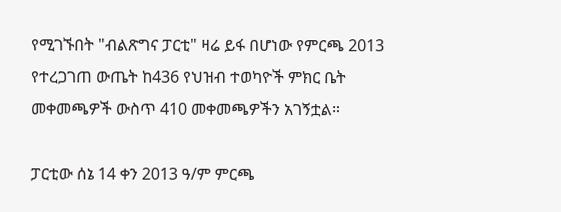የሚገኙበት "ብልጽግና ፓርቲ" ዛሬ ይፋ በሆነው የምርጫ 2013 የተረጋገጠ ውጤት ከ436 የህዝብ ተወካዮች ምክር ቤት መቀመጫዎች ውስጥ 410 መቀመጫዎችን አገኝቷል።

ፓርቲው ሰኔ 14 ቀን 2013 ዓ/ም ምርጫ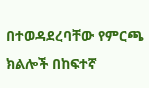በተወዳደረባቸው የምርጫ ክልሎች በከፍተኛ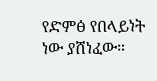የድምፅ የበላይነት ነው ያሸነፈው።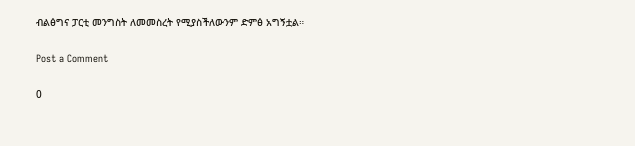ብልፅግና ፓርቲ መንግስት ለመመስረት የሚያስችለውንም ድምፅ አግኝቷል።

Post a Comment

0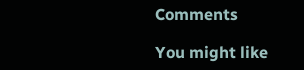Comments

You might like